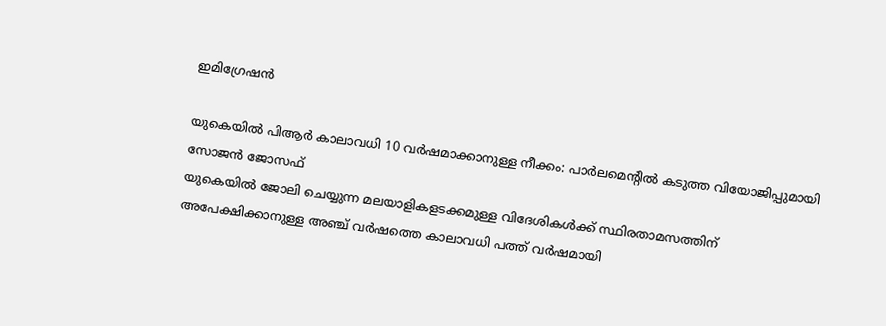ഇമിഗ്രേഷന്‍

യുകെയില്‍ പിആര്‍ കാലാവധി 10 വര്‍ഷമാക്കാനുള്ള നീക്കം: പാര്‍ലമെന്റില്‍ കടുത്ത വിയോജിപ്പുമായി സോജന്‍ ജോസഫ്
യുകെയില്‍ ജോലി ചെയ്യുന്ന മലയാളികളടക്കമുള്ള വിദേശികള്‍ക്ക് സ്ഥിരതാമസത്തിന് അപേക്ഷിക്കാനുള്ള അഞ്ച് വര്‍ഷത്തെ കാലാവധി പത്ത് വര്‍ഷമായി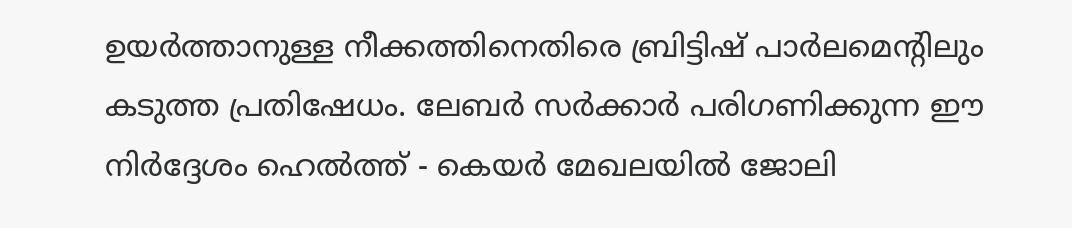ഉയര്‍ത്താനുള്ള നീക്കത്തിനെതിരെ ബ്രിട്ടിഷ് പാര്‍ലമെന്റിലും കടുത്ത പ്രതിഷേധം. ലേബര്‍ സര്‍ക്കാര്‍ പരിഗണിക്കുന്ന ഈ നിര്‍ദ്ദേശം ഹെല്‍ത്ത് - കെയര്‍ മേഖലയില്‍ ജോലി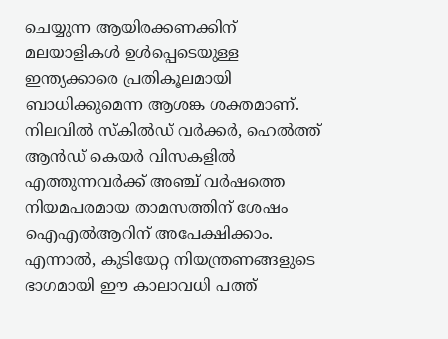ചെയ്യുന്ന ആയിരക്കണക്കിന് മലയാളികള്‍ ഉള്‍പ്പെടെയുള്ള ഇന്ത്യക്കാരെ പ്രതികൂലമായി ബാധിക്കുമെന്ന ആശങ്ക ശക്തമാണ്. നിലവില്‍ സ്കില്‍ഡ് വര്‍ക്കര്‍, ഹെല്‍ത്ത് ആന്‍ഡ് കെയര്‍ വിസകളില്‍ എത്തുന്നവര്‍ക്ക് അഞ്ച് വര്‍ഷത്തെ നിയമപരമായ താമസത്തിന് ശേഷം ഐഎല്‍ആറിന് അപേക്ഷിക്കാം. എന്നാല്‍, കുടിയേറ്റ നിയന്ത്രണങ്ങളുടെ ഭാഗമായി ഈ കാലാവധി പത്ത്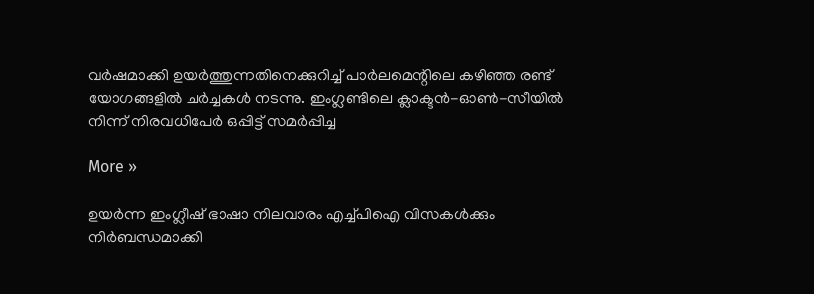വര്‍ഷമാക്കി ഉയര്‍ത്തുന്നതിനെക്കുറിച്ച് പാര്‍ലമെന്റിലെ കഴിഞ്ഞ രണ്ട് യോഗങ്ങളില്‍ ചര്‍ച്ചകള്‍ നടന്നു. ഇംഗ്ലണ്ടിലെ ക്ലാക്ടന്‍-ഓണ്‍-സീയില്‍ നിന്ന് നിരവധിപേര്‍ ഒപ്പിട്ട് സമര്‍പ്പിച്ച

More »

ഉയര്‍ന്ന ഇംഗ്ലീഷ് ഭാഷാ നിലവാരം എച്ച്പിഐ വിസകള്‍ക്കും നിര്‍ബന്ധമാക്കി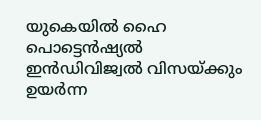യുകെയില്‍ ഹൈ പൊട്ടെന്‍ഷ്യല്‍ ഇന്‍ഡിവിജ്വല്‍ വിസയ്ക്കും ഉയര്‍ന്ന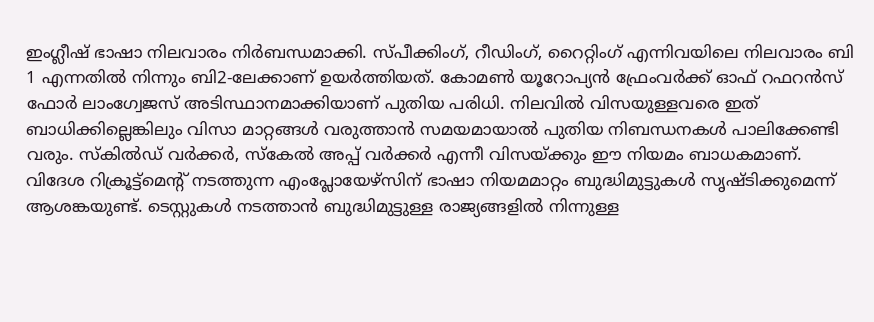ഇംഗ്ലീഷ് ഭാഷാ നിലവാരം നിര്‍ബന്ധമാക്കി. സ്പീക്കിംഗ്, റീഡിംഗ്, റൈറ്റിംഗ് എന്നിവയിലെ നിലവാരം ബി 1 എന്നതില്‍ നിന്നും ബി2-ലേക്കാണ് ഉയര്‍ത്തിയത്. കോമണ്‍ യൂറോപ്യന്‍ ഫ്രേംവര്‍ക്ക് ഓഫ് റഫറന്‍സ് ഫോര്‍ ലാംഗ്വേജസ് അടിസ്ഥാനമാക്കിയാണ് പുതിയ പരിധി. നിലവില്‍ വിസയുള്ളവരെ ഇത് ബാധിക്കില്ലെങ്കിലും വിസാ മാറ്റങ്ങള്‍ വരുത്താന്‍ സമയമായാല്‍ പുതിയ നിബന്ധനകള്‍ പാലിക്കേണ്ടി വരും. സ്‌കില്‍ഡ് വര്‍ക്കര്‍, സ്‌കേല്‍ അപ്പ് വര്‍ക്കര്‍ എന്നീ വിസയ്ക്കും ഈ നിയമം ബാധകമാണ്. വിദേശ റിക്രൂട്ട്മെന്റ് നടത്തുന്ന എംപ്ലോയേഴ്സിന് ഭാഷാ നിയമമാറ്റം ബുദ്ധിമുട്ടുകള്‍ സൃഷ്ടിക്കുമെന്ന് ആശങ്കയുണ്ട്. ടെസ്റ്റുകള്‍ നടത്താന്‍ ബുദ്ധിമുട്ടുള്ള രാജ്യങ്ങളില്‍ നിന്നുള്ള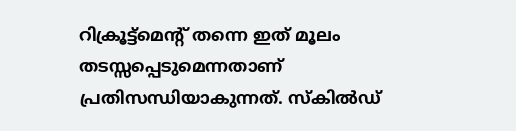റിക്രൂട്ട്മെന്റ് തന്നെ ഇത് മൂലം തടസ്സപ്പെടുമെന്നതാണ് പ്രതിസന്ധിയാകുന്നത്. സ്‌കില്‍ഡ്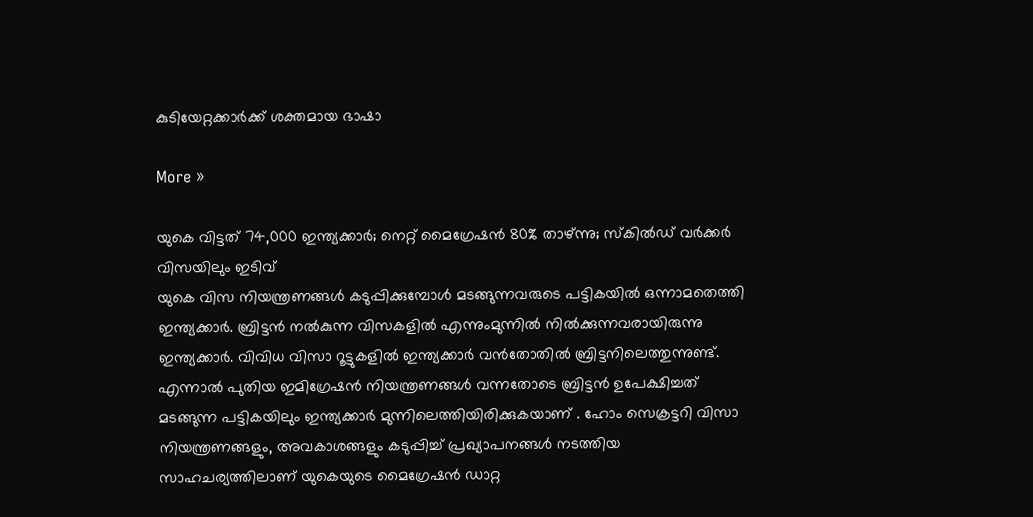കുടിയേറ്റക്കാര്‍ക്ക് ശക്തമായ ഭാഷാ

More »

യുകെ വിട്ടത് 74,000 ഇന്ത്യക്കാര്‍; നെറ്റ് മൈഗ്രേഷന്‍ 80% താഴ്ന്നു; സ്‌കില്‍ഡ് വര്‍ക്കര്‍ വിസയിലും ഇടിവ്
യുകെ വിസ നിയന്ത്രണങ്ങള്‍ കടുപ്പിക്കുമ്പോള്‍ മടങ്ങുന്നവരുടെ പട്ടികയില്‍ ഒന്നാമതെത്തി ഇന്ത്യക്കാര്‍. ബ്രിട്ടന്‍ നല്‍കുന്ന വിസകളില്‍ എന്നുംമുന്നില്‍ നില്‍ക്കുന്നവരായിരുന്നു ഇന്ത്യക്കാര്‍. വിവിധ വിസാ റൂട്ടുകളില്‍ ഇന്ത്യക്കാര്‍ വന്‍തോതില്‍ ബ്രിട്ടനിലെത്തുന്നുണ്ട്. എന്നാല്‍ പുതിയ ഇമിഗ്രേഷന്‍ നിയന്ത്രണങ്ങള്‍ വന്നതോടെ ബ്രിട്ടന്‍ ഉപേക്ഷിച്ചത് മടങ്ങുന്ന പട്ടികയിലും ഇന്ത്യക്കാര്‍ മുന്നിലെത്തിയിരിക്കുകയാണ് . ഹോം സെക്രട്ടറി വിസാ നിയന്ത്രണങ്ങളും, അവകാശങ്ങളും കടുപ്പിച്ച് പ്രഖ്യാപനങ്ങള്‍ നടത്തിയ സാഹചര്യത്തിലാണ് യുകെയുടെ മൈഗ്രേഷന്‍ ഡാറ്റ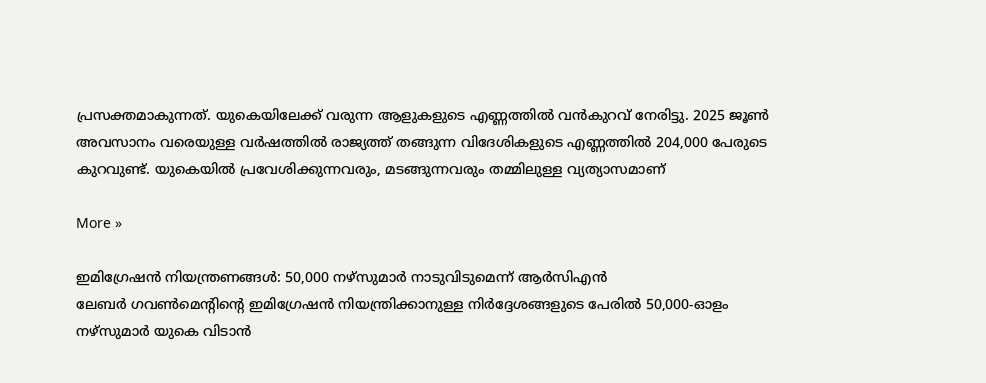പ്രസക്തമാകുന്നത്. യുകെയിലേക്ക് വരുന്ന ആളുകളുടെ എണ്ണത്തില്‍ വന്‍കുറവ് നേരിട്ടു. 2025 ജൂണ്‍ അവസാനം വരെയുള്ള വര്‍ഷത്തില്‍ രാജ്യത്ത് തങ്ങുന്ന വിദേശികളുടെ എണ്ണത്തില്‍ 204,000 പേരുടെ കുറവുണ്ട്. യുകെയില്‍ പ്രവേശിക്കുന്നവരും, മടങ്ങുന്നവരും തമ്മിലുള്ള വ്യത്യാസമാണ്

More »

ഇമിഗ്രേഷന്‍ നിയന്ത്രണങ്ങള്‍: 50,000 നഴ്‌സുമാര്‍ നാടുവിടുമെന്ന് ആര്‍സിഎന്‍
ലേബര്‍ ഗവണ്‍മെന്റിന്റെ ഇമിഗ്രേഷന്‍ നിയന്ത്രിക്കാനുള്ള നിര്‍ദ്ദേശങ്ങളുടെ പേരില്‍ 50,000-ഓളം നഴ്‌സുമാര്‍ യുകെ വിടാന്‍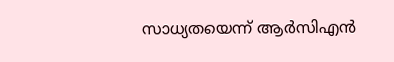സാധ്യതയെന്ന് ആര്‍സിഎന്‍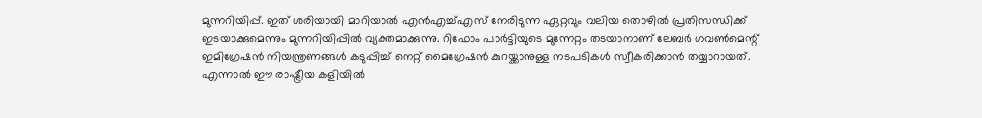മുന്നറിയിപ്പ്. ഇത് ശരിയായി മാറിയാല്‍ എന്‍എച്ച്എസ് നേരിടുന്ന ഏറ്റവും വലിയ തൊഴില്‍ പ്രതിസന്ധിക്ക് ഇടയാക്കുമെന്നും മുന്നറിയിപ്പില്‍ വ്യക്തമാക്കുന്നു. റിഫോം പാര്‍ട്ടിയുടെ മുന്നേറ്റം തടയാനാണ് ലേബര്‍ ഗവണ്‍മെന്റ് ഇമിഗ്രേഷന്‍ നിയന്ത്രണങ്ങള്‍ കടുപ്പിച്ച് നെറ്റ് മൈഗ്രേഷന്‍ കുറയ്ക്കാനുള്ള നടപടികള്‍ സ്വീകരിക്കാന്‍ തയ്യാറായത്. എന്നാല്‍ ഈ രാഷ്ട്രീയ കളിയില്‍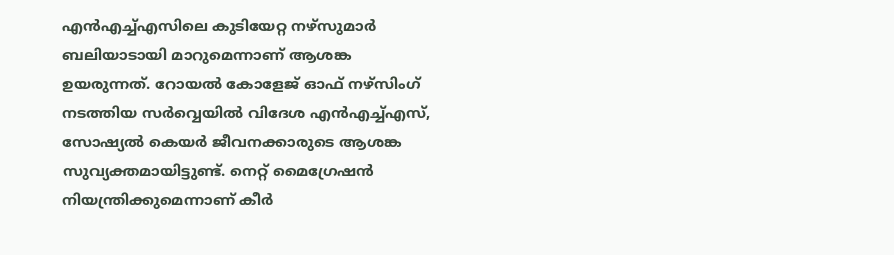എന്‍എച്ച്എസിലെ കുടിയേറ്റ നഴ്‌സുമാര്‍ ബലിയാടായി മാറുമെന്നാണ് ആശങ്ക ഉയരുന്നത്. റോയല്‍ കോളേജ് ഓഫ് നഴ്‌സിംഗ് നടത്തിയ സര്‍വ്വെയില്‍ വിദേശ എന്‍എച്ച്എസ്, സോഷ്യല്‍ കെയര്‍ ജീവനക്കാരുടെ ആശങ്ക സുവ്യക്തമായിട്ടുണ്ട്. നെറ്റ് മൈഗ്രേഷന്‍ നിയന്ത്രിക്കുമെന്നാണ് കീര്‍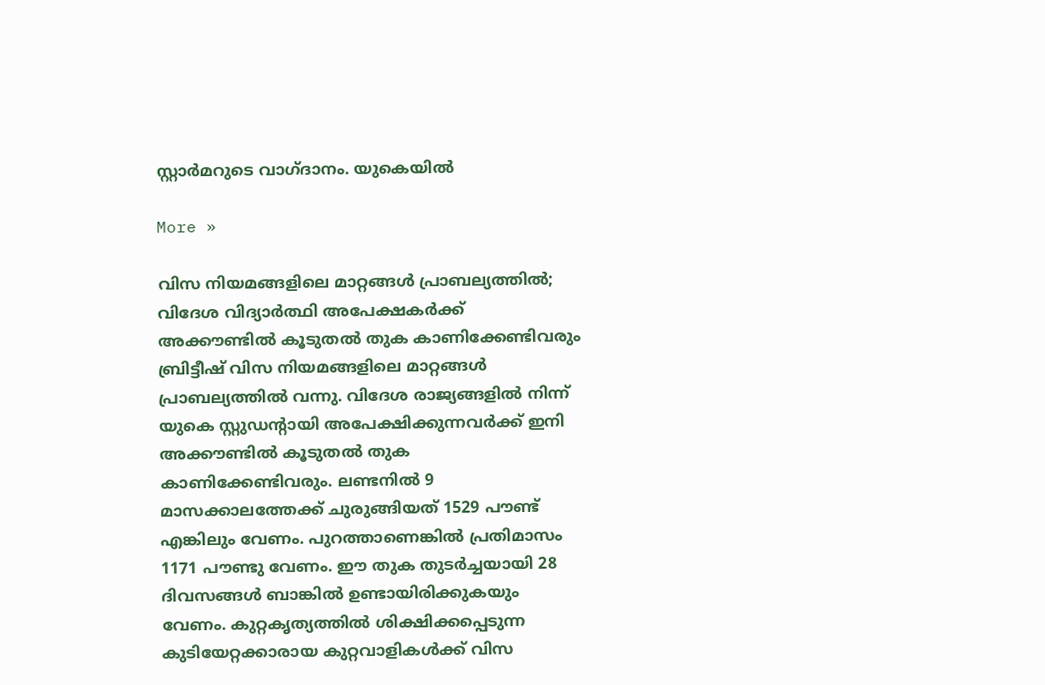സ്റ്റാര്‍മറുടെ വാഗ്ദാനം. യുകെയില്‍

More »

വിസ നിയമങ്ങളിലെ മാറ്റങ്ങള്‍ പ്രാബല്യത്തില്‍; വിദേശ വിദ്യാര്‍ത്ഥി അപേക്ഷകര്‍ക്ക് അക്കൗണ്ടില്‍ കൂടുതല്‍ തുക കാണിക്കേണ്ടിവരും
ബ്രിട്ടീഷ് വിസ നിയമങ്ങളിലെ മാറ്റങ്ങള്‍ പ്രാബല്യത്തില്‍ വന്നു. വിദേശ രാജ്യങ്ങളില്‍ നിന്ന് യുകെ സ്റ്റുഡന്റായി അപേക്ഷിക്കുന്നവര്‍ക്ക് ഇനി അക്കൗണ്ടില്‍ കൂടുതല്‍ തുക കാണിക്കേണ്ടിവരും. ലണ്ടനില്‍ 9 മാസക്കാലത്തേക്ക് ചുരുങ്ങിയത് 1529 പൗണ്ട് എങ്കിലും വേണം. പുറത്താണെങ്കില്‍ പ്രതിമാസം 1171 പൗണ്ടു വേണം. ഈ തുക തുടര്‍ച്ചയായി 28 ദിവസങ്ങള്‍ ബാങ്കില്‍ ഉണ്ടായിരിക്കുകയും വേണം. കുറ്റകൃത്യത്തില്‍ ശിക്ഷിക്കപ്പെടുന്ന കുടിയേറ്റക്കാരായ കുറ്റവാളികള്‍ക്ക് വിസ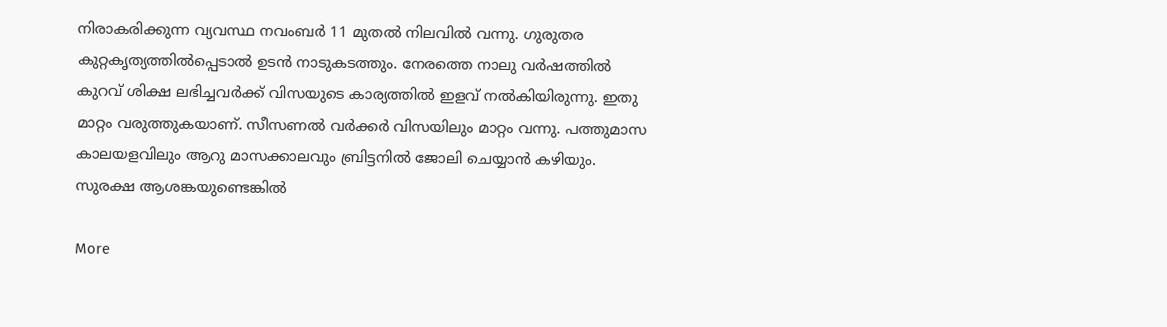നിരാകരിക്കുന്ന വ്യവസ്ഥ നവംബര്‍ 11 മുതല്‍ നിലവില്‍ വന്നു. ഗുരുതര കുറ്റകൃത്യത്തില്‍പ്പെടാല്‍ ഉടന്‍ നാടുകടത്തും. നേരത്തെ നാലു വര്‍ഷത്തില്‍ കുറവ് ശിക്ഷ ലഭിച്ചവര്‍ക്ക് വിസയുടെ കാര്യത്തില്‍ ഇളവ് നല്‍കിയിരുന്നു. ഇതു മാറ്റം വരുത്തുകയാണ്. സീസണല്‍ വര്‍ക്കര്‍ വിസയിലും മാറ്റം വന്നു. പത്തുമാസ കാലയളവിലും ആറു മാസക്കാലവും ബ്രിട്ടനില്‍ ജോലി ചെയ്യാന്‍ കഴിയും. സുരക്ഷ ആശങ്കയുണ്ടെങ്കില്‍

More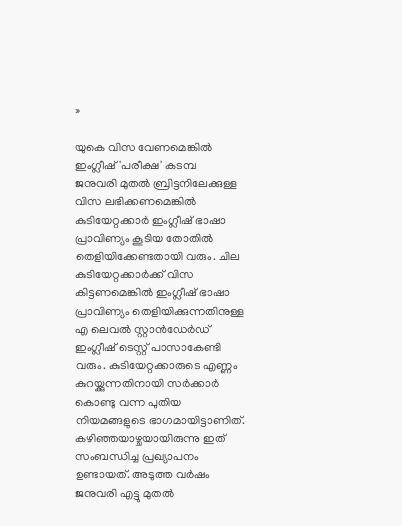»

യുകെ വിസ വേണമെങ്കില്‍ ഇംഗ്ലീഷ് 'പരീക്ഷ' കടമ്പ
ജനുവരി മുതല്‍ ബ്രിട്ടനിലേക്കുള്ള വിസ ലഭിക്കണമെങ്കില്‍ കുടിയേറ്റക്കാര്‍ ഇംഗ്ലീഷ് ഭാഷാ പ്രാവിണ്യം കൂടിയ തോതില്‍ തെളിയിക്കേണ്ടതായി വരും. ചില കുടിയേറ്റക്കാര്‍ക്ക് വിസ കിട്ടണമെങ്കില്‍ ഇംഗ്ലീഷ് ഭാഷാ പ്രാവിണ്യം തെളിയിക്കുന്നതിനുള്ള എ ലെവല്‍ സ്റ്റാന്‍ഡേര്‍ഡ് ഇംഗ്ലീഷ് ടെസ്റ്റ് പാസാകേണ്ടി വരും. കുടിയേറ്റക്കാരുടെ എണ്ണം കുറയ്ക്കുന്നതിനായി സര്‍ക്കാര്‍ കൊണ്ടു വന്ന പുതിയ നിയമങ്ങളുടെ ഭാഗമായിട്ടാണിത്. കഴിഞ്ഞയാഴ്ചയായിരുന്നു ഇത് സംബന്ധിച്ച പ്രഖ്യാപനം ഉണ്ടായത്. അടുത്ത വര്‍ഷം ജനുവരി എട്ടു മുതല്‍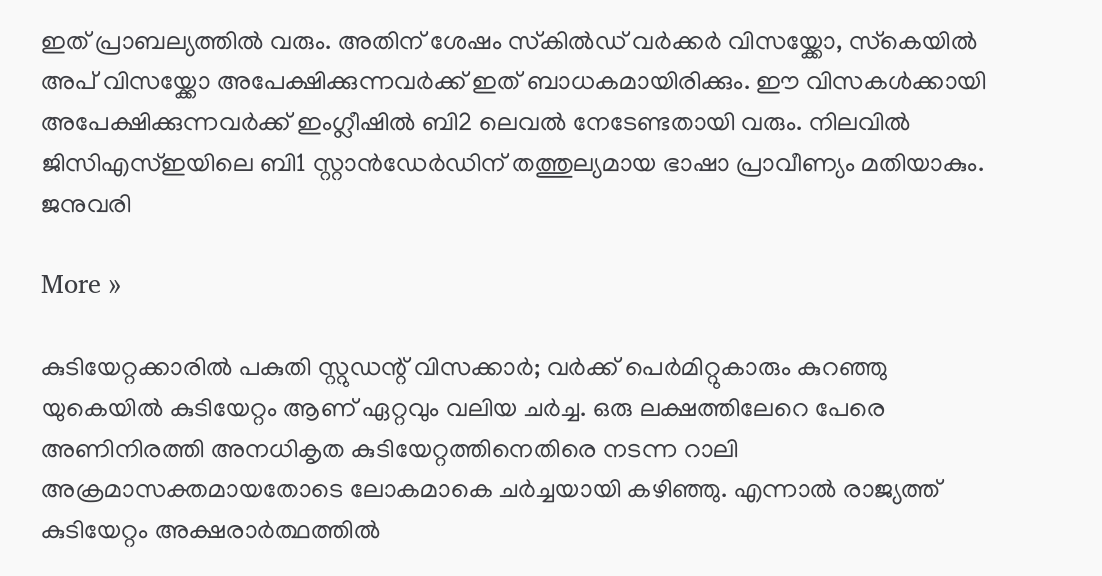ഇത് പ്രാബല്യത്തില്‍ വരും. അതിന് ശേഷം സ്‌കില്‍ഡ് വര്‍ക്കര്‍ വിസയ്ക്കോ, സ്‌കെയില്‍ അപ് വിസയ്ക്കോ അപേക്ഷിക്കുന്നവര്‍ക്ക് ഇത് ബാധകമായിരിക്കും. ഈ വിസകള്‍ക്കായി അപേക്ഷിക്കുന്നവര്‍ക്ക് ഇംഗ്ലീഷില്‍ ബി2 ലെവല്‍ നേടേണ്ടതായി വരും. നിലവില്‍ ജിസിഎസ്ഇയിലെ ബി1 സ്റ്റാന്‍ഡേര്‍ഡിന് തത്തുല്യമായ ഭാഷാ പ്രാവീണ്യം മതിയാകും. ജനുവരി

More »

കുടിയേറ്റക്കാരില്‍ പകുതി സ്റ്റുഡന്റ് വിസക്കാര്‍; വര്‍ക്ക് പെര്‍മിറ്റുകാരും കുറഞ്ഞു
യുകെയില്‍ കുടിയേറ്റം ആണ് ഏറ്റവും വലിയ ചര്‍ച്ച. ഒരു ലക്ഷത്തിലേറെ പേരെ അണിനിരത്തി അനധികൃത കുടിയേറ്റത്തിനെതിരെ നടന്ന റാലി അക്രമാസക്തമായതോടെ ലോകമാകെ ചര്‍ച്ചയായി കഴിഞ്ഞു. എന്നാല്‍ രാജ്യത്ത് കുടിയേറ്റം അക്ഷരാര്‍ത്ഥത്തില്‍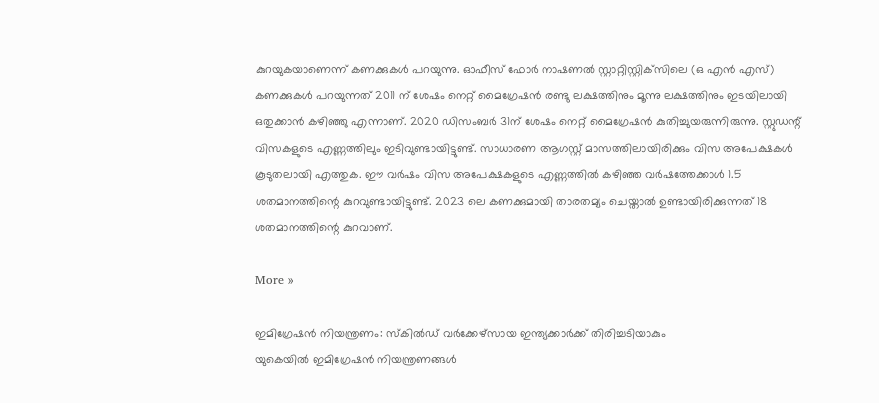കുറയുകയാണെന്ന് കണക്കുകള്‍ പറയുന്നു. ഓഫീസ് ഫോര്‍ നാഷണല്‍ സ്റ്റാറ്റിസ്റ്റിക്‌സിലെ (ഒ എന്‍ എസ്) കണക്കുകള്‍ പറയുന്നത് 2011 ന് ശേഷം നെറ്റ് മൈഗ്രേഷന്‍ രണ്ടു ലക്ഷത്തിനും മൂന്നു ലക്ഷത്തിനും ഇടയിലായി ഒതുക്കാന്‍ കഴിഞ്ഞു എന്നാണ്. 2020 ഡിസംബര്‍ 31ന് ശേഷം നെറ്റ് മൈഗ്രേഷന്‍ കുതിച്ചുയരുന്നിരുന്നു. സ്റ്റുഡന്റ് വിസകളുടെ എണ്ണത്തിലും ഇടിവുണ്ടായിട്ടുണ്ട്. സാധാരണ ആഗസ്റ്റ് മാസത്തിലായിരിക്കും വിസ അപേക്ഷകള്‍ കൂടുതലായി എത്തുക. ഈ വര്‍ഷം വിസ അപേക്ഷകളുടെ എണ്ണത്തില്‍ കഴിഞ്ഞ വര്‍ഷത്തേക്കാള്‍ 1.5 ശതമാനത്തിന്റെ കുറവുണ്ടായിട്ടുണ്ട്. 2023 ലെ കണക്കുമായി താരതമ്യം ചെയ്താല്‍ ഉണ്ടായിരിക്കുന്നത് 18 ശതമാനത്തിന്റെ കുറവാണ്.

More »

ഇമിഗ്രേഷന്‍ നിയന്ത്രണം: സ്‌കില്‍ഡ് വര്‍ക്കേഴ്‌സായ ഇന്ത്യക്കാര്‍ക്ക് തിരിച്ചടിയാകും
യുകെയില്‍ ഇമിഗ്രേഷന്‍ നിയന്ത്രണങ്ങള്‍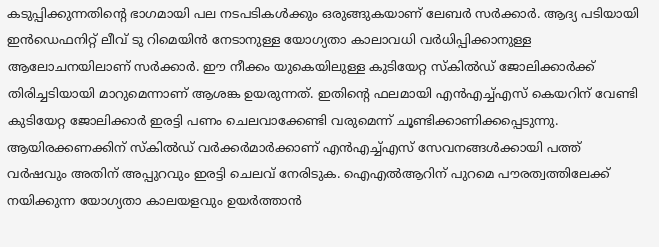കടുപ്പിക്കുന്നതിന്റെ ഭാഗമായി പല നടപടികള്‍ക്കും ഒരുങ്ങുകയാണ് ലേബര്‍ സര്‍ക്കാര്‍. ആദ്യ പടിയായി ഇന്‍ഡെഫനിറ്റ് ലീവ് ടു റിമെയിന്‍ നേടാനുള്ള യോഗ്യതാ കാലാവധി വര്‍ധിപ്പിക്കാനുള്ള ആലോചനയിലാണ് സര്‍ക്കാര്‍. ഈ നീക്കം യുകെയിലുള്ള കുടിയേറ്റ സ്‌കില്‍ഡ് ജോലിക്കാര്‍ക്ക് തിരിച്ചടിയായി മാറുമെന്നാണ് ആശങ്ക ഉയരുന്നത്. ഇതിന്റെ ഫലമായി എന്‍എച്ച്എസ് കെയറിന് വേണ്ടി കുടിയേറ്റ ജോലിക്കാര്‍ ഇരട്ടി പണം ചെലവാക്കേണ്ടി വരുമെന്ന് ചൂണ്ടിക്കാണിക്കപ്പെടുന്നു. ആയിരക്കണക്കിന് സ്‌കില്‍ഡ് വര്‍ക്കര്‍മാര്‍ക്കാണ് എന്‍എച്ച്എസ് സേവനങ്ങള്‍ക്കായി പത്ത് വര്‍ഷവും അതിന് അപ്പുറവും ഇരട്ടി ചെലവ് നേരിടുക. ഐഎല്‍ആറിന് പുറമെ പൗരത്വത്തിലേക്ക് നയിക്കുന്ന യോഗ്യതാ കാലയളവും ഉയര്‍ത്താന്‍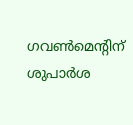ഗവണ്‍മെന്റിന് ശുപാര്‍ശ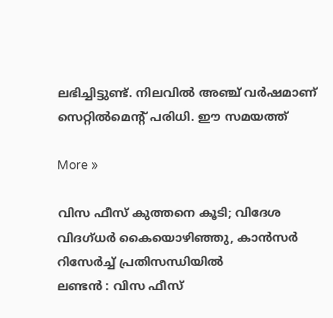ലഭിച്ചിട്ടുണ്ട്. നിലവില്‍ അഞ്ച് വര്‍ഷമാണ് സെറ്റില്‍മെന്റ് പരിധി. ഈ സമയത്ത്

More »

വിസ ഫീസ് കുത്തനെ കൂടി; വിദേശ വിദഗ്ധര്‍ കൈയൊഴിഞ്ഞു, കാന്‍സര്‍ റിസേര്‍ച്ച് പ്രതിസന്ധിയില്‍
ലണ്ടന്‍ : വിസ ഫീസ്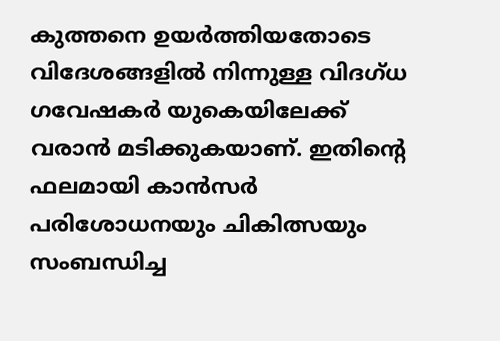കുത്തനെ ഉയര്‍ത്തിയതോടെ വിദേശങ്ങളില്‍ നിന്നുള്ള വിദഗ്ധ ഗവേഷകര്‍ യുകെയിലേക്ക് വരാന്‍ മടിക്കുകയാണ്. ഇതിന്റെ ഫലമായി കാന്‍സര്‍ പരിശോധനയും ചികിത്സയും സംബന്ധിച്ച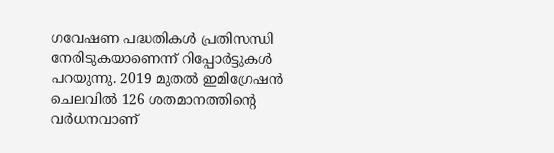ഗവേഷണ പദ്ധതികള്‍ പ്രതിസന്ധി നേരിടുകയാണെന്ന് റിപ്പോര്‍ട്ടുകള്‍ പറയുന്നു. 2019 മുതല്‍ ഇമിഗ്രേഷന്‍ ചെലവില്‍ 126 ശതമാനത്തിന്റെ വര്‍ധനവാണ്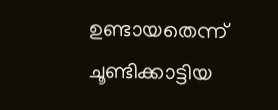ഉണ്ടായതെന്ന് ചൂണ്ടിക്കാട്ടിയ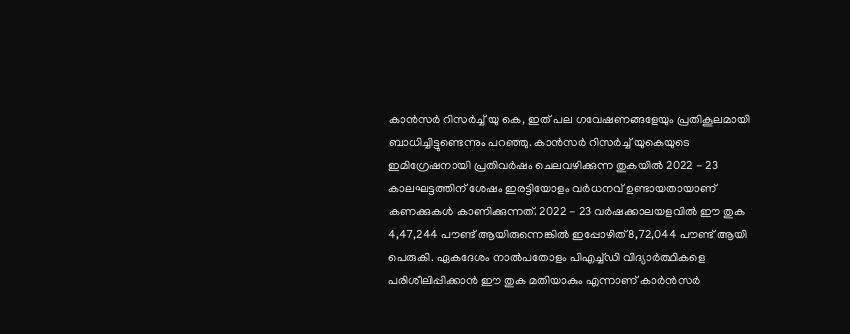കാന്‍സര്‍ റിസര്‍ച്ച് യു കെ, ഇത് പല ഗവേഷണങ്ങളേയും പ്രതികൂലമായി ബാധിച്ചിട്ടുണ്ടെന്നും പറഞ്ഞു. കാന്‍സര്‍ റിസര്‍ച്ച് യുകെയുടെ ഇമിഗ്രേഷനായി പ്രതിവര്‍ഷം ചെലവഴിക്കുന്ന തുകയില്‍ 2022 - 23 കാലഘട്ടത്തിന് ശേഷം ഇരട്ടിയോളം വര്‍ധനവ് ഉണ്ടായതായാണ് കണക്കുകള്‍ കാണിക്കുന്നത്. 2022 - 23 വര്‍ഷക്കാലയളവില്‍ ഈ തുക 4,47,244 പൗണ്ട് ആയിരുന്നെങ്കില്‍ ഇപ്പോഴിത് 8,72,044 പൗണ്ട് ആയി പെരുകി. ഏകദേശം നാല്‍പതോളം പിഎച്ച്ഡി വിദ്യാര്‍ത്ഥികളെ പരിശീലിപ്പിക്കാന്‍ ഈ തുക മതിയാകും എന്നാണ് കാര്‍ന്‍സര്‍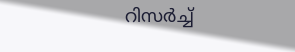റിസര്‍ച്ച്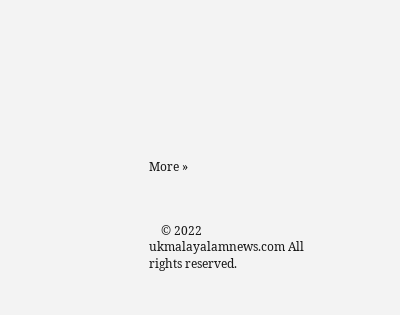More »



    © 2022 ukmalayalamnews.com All rights reserved.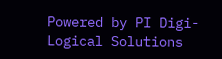Powered by PI Digi-Logical Solutions